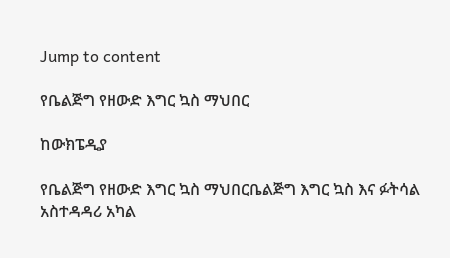Jump to content

የቤልጅግ የዘውድ እግር ኳስ ማህበር

ከውክፔዲያ

የቤልጅግ የዘውድ እግር ኳስ ማህበርቤልጅግ እግር ኳስ እና ፉትሳል አስተዳዳሪ አካል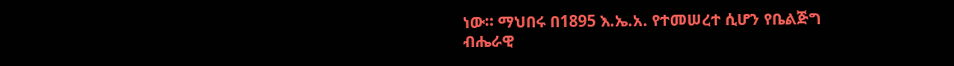ነው። ማህበሩ በ1895 እ.ኤ.አ. የተመሠረተ ሲሆን የቤልጅግ ብሔራዊ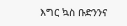እግር ኳስ ቡድንንና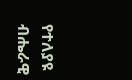የተለያዩ ብሔራዊ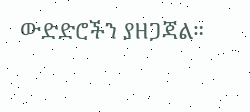ውድድሮችን ያዘጋጃል።